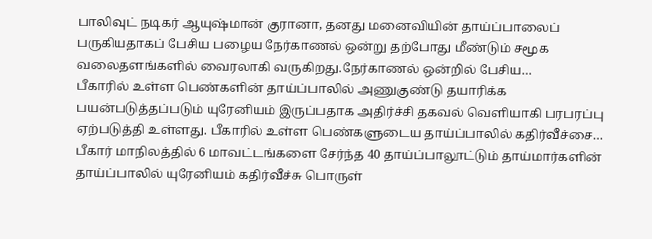பாலிவுட் நடிகர் ஆயுஷ்மான் குரானா, தனது மனைவியின் தாய்ப்பாலைப் பருகியதாகப் பேசிய பழைய நேர்காணல் ஒன்று தற்போது மீண்டும் சமூக வலைதளங்களில் வைரலாகி வருகிறது.நேர்காணல் ஒன்றில் பேசிய…
பீகாரில் உள்ள பெண்களின் தாய்ப்பாலில் அணுகுண்டு தயாரிக்க பயன்படுத்தப்படும் யுரேனியம் இருப்பதாக அதிர்ச்சி தகவல் வெளியாகி பரபரப்பு ஏற்படுத்தி உள்ளது. பீகாரில் உள்ள பெண்களுடைய தாய்ப்பாலில் கதிர்வீச்சை…
பீகார் மாநிலத்தில் 6 மாவட்டங்களை சேர்ந்த 40 தாய்ப்பாலூட்டும் தாய்மார்களின் தாய்ப்பாலில் யுரேனியம் கதிர்வீச்சு பொருள்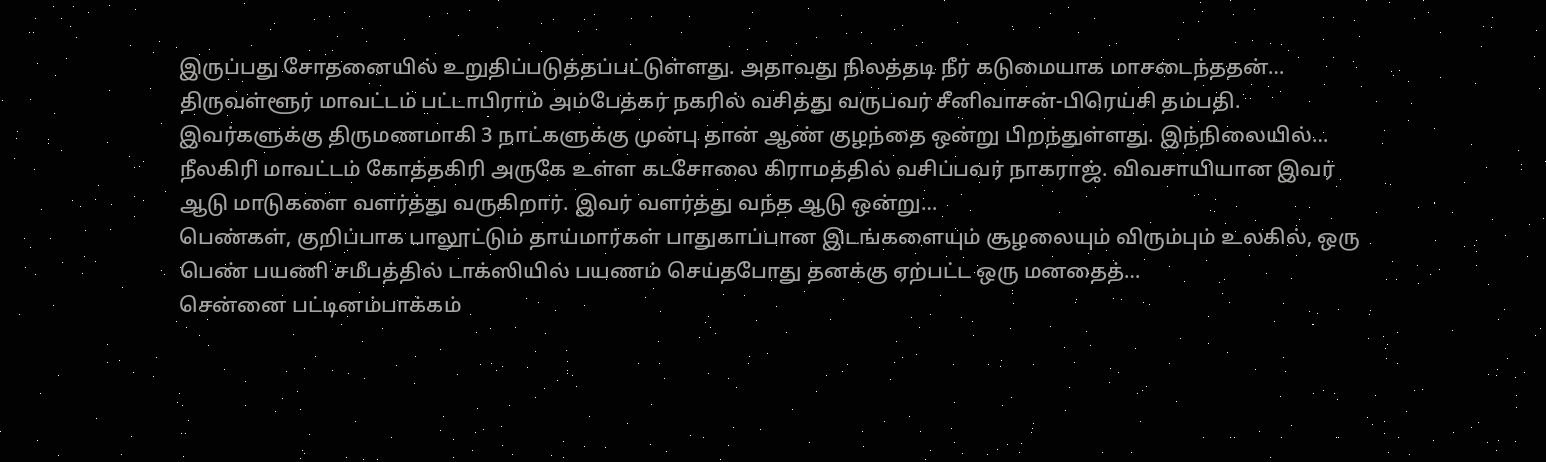இருப்பது சோதனையில் உறுதிப்படுத்தப்பட்டுள்ளது. அதாவது நிலத்தடி நீர் கடுமையாக மாசடைந்ததன்…
திருவள்ளூர் மாவட்டம் பட்டாபிராம் அம்பேத்கர் நகரில் வசித்து வருபவர் சீனிவாசன்-பிரெய்சி தம்பதி. இவர்களுக்கு திருமணமாகி 3 நாட்களுக்கு முன்பு தான் ஆண் குழந்தை ஒன்று பிறந்துள்ளது. இந்நிலையில்…
நீலகிரி மாவட்டம் கோத்தகிரி அருகே உள்ள கடசோலை கிராமத்தில் வசிப்பவர் நாகராஜ். விவசாயியான இவர் ஆடு மாடுகளை வளர்த்து வருகிறார். இவர் வளர்த்து வந்த ஆடு ஒன்று…
பெண்கள், குறிப்பாக பாலூட்டும் தாய்மார்கள் பாதுகாப்பான இடங்களையும் சூழலையும் விரும்பும் உலகில், ஒரு பெண் பயணி சமீபத்தில் டாக்ஸியில் பயணம் செய்தபோது தனக்கு ஏற்பட்ட ஒரு மனதைத்…
சென்னை பட்டினம்பாக்கம்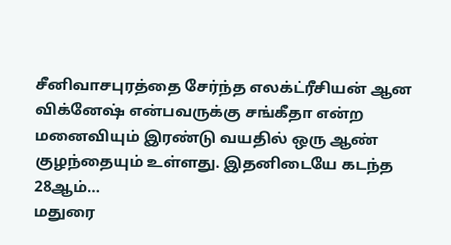சீனிவாசபுரத்தை சேர்ந்த எலக்ட்ரீசியன் ஆன விக்னேஷ் என்பவருக்கு சங்கீதா என்ற மனைவியும் இரண்டு வயதில் ஒரு ஆண் குழந்தையும் உள்ளது. இதனிடையே கடந்த 28ஆம்…
மதுரை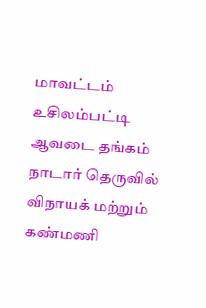மாவட்டம் உசிலம்பட்டி ஆவடை தங்கம் நாடார் தெருவில் விநாயக் மற்றும் கண்மணி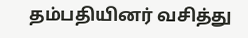தம்பதியினர் வசித்து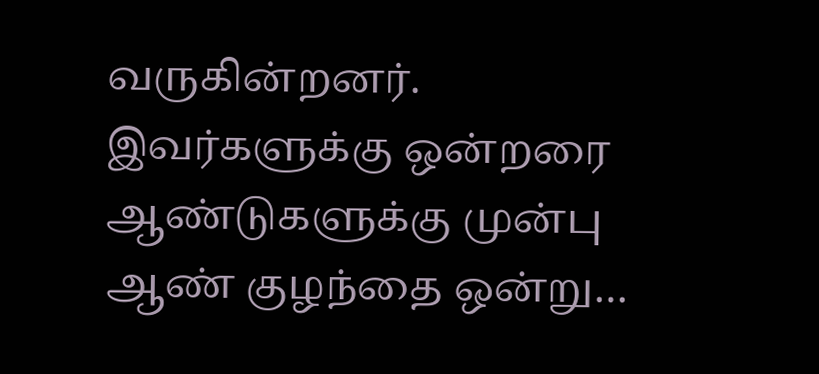வருகின்றனர். இவர்களுக்கு ஒன்றரை ஆண்டுகளுக்கு முன்பு ஆண் குழந்தை ஒன்று…